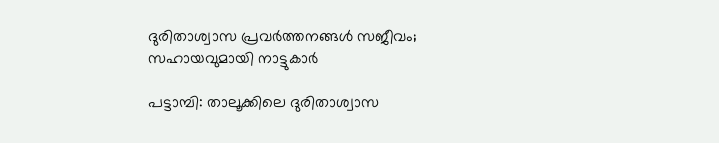ദുരിതാശ്വാസ പ്രവർത്തനങ്ങൾ സജീവം; സഹായവുമായി നാട്ടുകാർ

പട്ടാമ്പി: താലൂക്കിലെ ദുരിതാശ്വാസ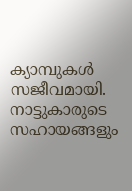ക്യാമ്പുകൾ സജീവമായി. നാട്ടുകാരുടെ സഹായങ്ങളും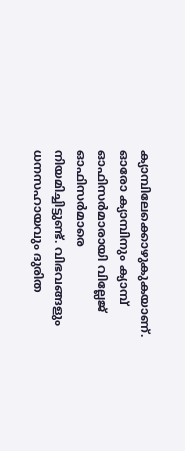ക്യാമ്പിലേക്കൊഴുകുകയാണ്. ഓരോ ക്യാമ്പിനും ക്യാമ്പ് ഓഫിസർമാരായി വില്ലേജ് ഓഫിസർമാരെ നിയമിച്ചിട്ടുണ്ട്. വിഭവങ്ങളും ധനസഹായവും ദുരിത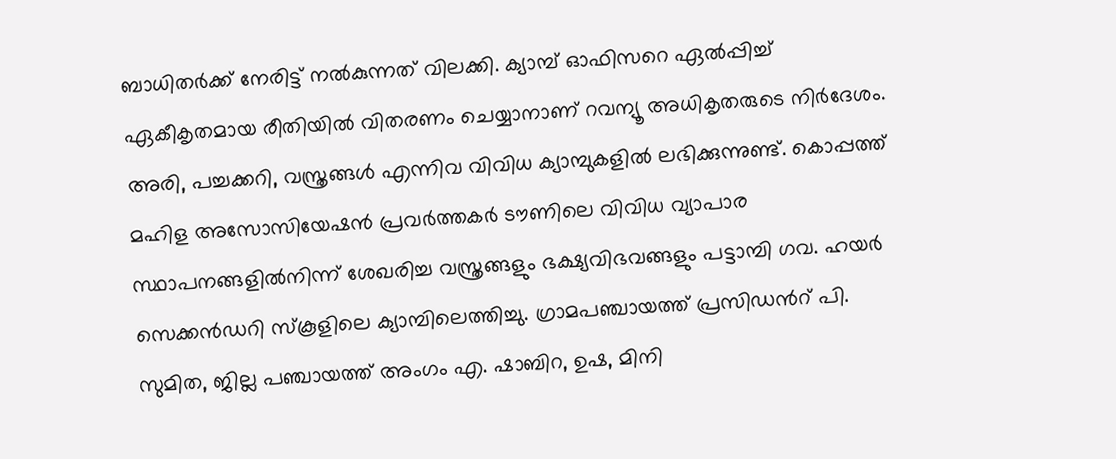ബാധിതർക്ക് നേരിട്ട് നൽകുന്നത് വിലക്കി. ക്യാമ്പ് ഓഫിസറെ ഏൽപ്പിച്ച് ഏകീകൃതമായ രീതിയിൽ വിതരണം ചെയ്യാനാണ് റവന്യൂ അധികൃതരുടെ നിർദേശം. അരി, പച്ചക്കറി, വസ്ത്രങ്ങൾ എന്നിവ വിവിധ ക്യാമ്പുകളിൽ ലഭിക്കുന്നുണ്ട്. കൊപ്പത്ത് മഹിള അസോസിയേഷൻ പ്രവർത്തകർ ടൗണിലെ വിവിധ വ്യാപാര സ്ഥാപനങ്ങളിൽനിന്ന് ശേഖരിച്ച വസ്ത്രങ്ങളും ഭക്ഷ്യവിഭവങ്ങളും പട്ടാമ്പി ഗവ. ഹയർ സെക്കൻഡറി സ്‌കൂളിലെ ക്യാമ്പിലെത്തിച്ചു. ഗ്രാമപഞ്ചായത്ത് പ്രസിഡൻറ് പി. സുമിത, ജില്ല പഞ്ചായത്ത് അംഗം എ. ഷാബിറ, ഉഷ, മിനി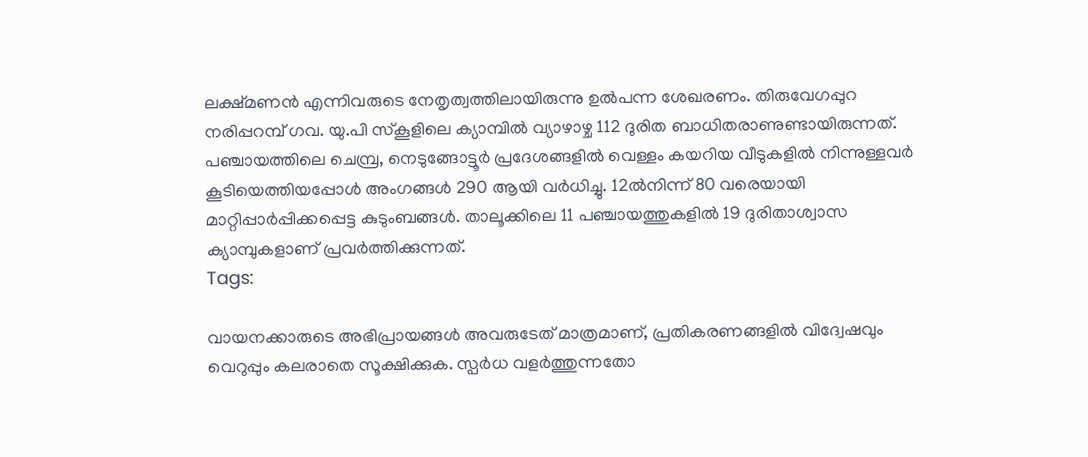ലക്ഷ്മണൻ എന്നിവരുടെ നേതൃത്വത്തിലായിരുന്നു ഉൽപന്ന ശേഖരണം. തിരുവേഗപ്പുറ നരിപ്പറമ്പ് ഗവ. യു.പി സ്‌കൂളിലെ ക്യാമ്പിൽ വ്യാഴാഴ്ച 112 ദുരിത ബാധിതരാണുണ്ടായിരുന്നത്. പഞ്ചായത്തിലെ ചെമ്പ്ര, നെടുങ്ങോട്ടൂർ പ്രദേശങ്ങളിൽ വെള്ളം കയറിയ വീടുകളിൽ നിന്നുള്ളവർ കൂടിയെത്തിയപ്പോൾ അംഗങ്ങൾ 290 ആയി വർധിച്ചു. 12ൽനിന്ന് 80 വരെയായി മാറ്റിപ്പാർപ്പിക്കപ്പെട്ട കുടുംബങ്ങൾ. താലൂക്കിലെ 11 പഞ്ചായത്തുകളിൽ 19 ദുരിതാശ്വാസ ക്യാമ്പുകളാണ് പ്രവർത്തിക്കുന്നത്.
Tags:

വായനക്കാരുടെ അഭിപ്രായങ്ങള്‍ അവരുടേത് മാത്രമാണ്, പ്രതികരണങ്ങളിൽ വിദ്വേഷവും വെറുപ്പും കലരാതെ സൂക്ഷിക്കുക. സ്പർധ വളർത്തുന്നതോ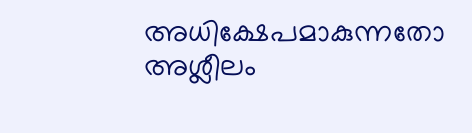അധിക്ഷേപമാകുന്നതോ അശ്ലീലം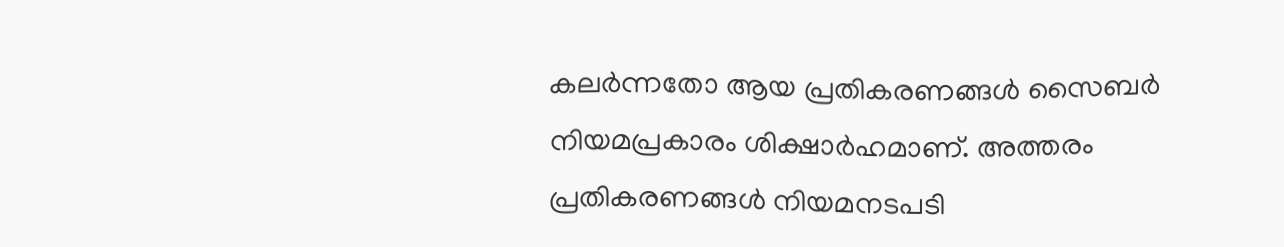കലർന്നതോ ആയ പ്രതികരണങ്ങൾ സൈബർ നിയമപ്രകാരം ശിക്ഷാർഹമാണ്. അത്തരം പ്രതികരണങ്ങൾ നിയമനടപടി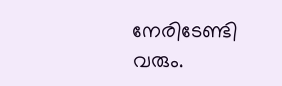നേരിടേണ്ടി വരും.